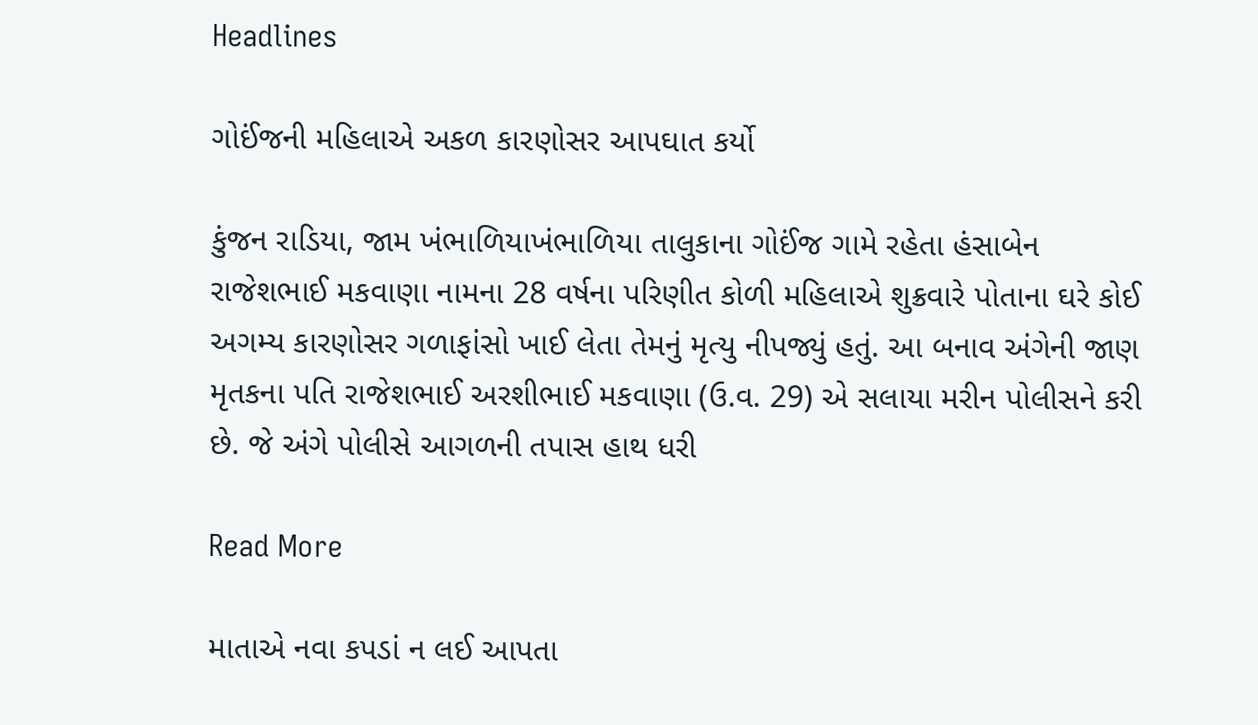Headlines

ગોઈંજની મહિલાએ અકળ કારણોસર આપઘાત કર્યો

કુંજન રાડિયા, જામ ખંભાળિયાખંભાળિયા તાલુકાના ગોઈંજ ગામે રહેતા હંસાબેન રાજેશભાઈ મકવાણા નામના 28 વર્ષના પરિણીત કોળી મહિલાએ શુક્રવારે પોતાના ઘરે કોઈ અગમ્ય કારણોસર ગળાફાંસો ખાઈ લેતા તેમનું મૃત્યુ નીપજ્યું હતું. આ બનાવ અંગેની જાણ મૃતકના પતિ રાજેશભાઈ અરશીભાઈ મકવાણા (ઉ.વ. 29) એ સલાયા મરીન પોલીસને કરી છે. જે અંગે પોલીસે આગળની તપાસ હાથ ધરી

Read More

માતાએ નવા કપડાં ન લઈ આપતા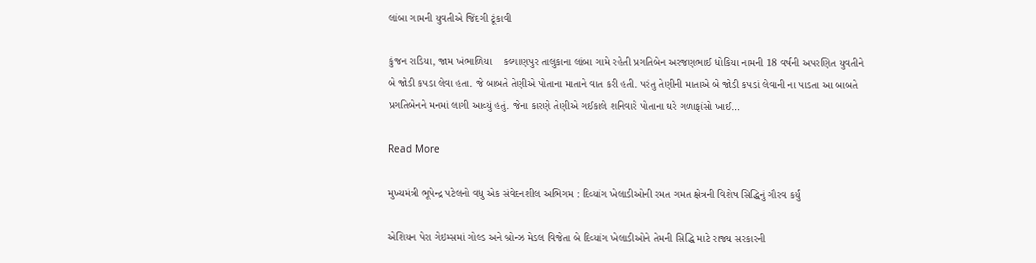લાંબા ગામની યુવતીએ જિંદગી ટૂંકાવી

કુંજન રાડિયા, જામ ખંભાળિયા    કલ્યાણપુર તાલુકાના લાંબા ગામે રહેતી પ્રગતિબેન અરજણભાઈ ધોકિયા નામની 18 વર્ષની અપરણિત યુવતીને બે જોડી કપડા લેવા હતા. જે બાબતે તેણીએ પોતાના માતાને વાત કરી હતી. પરંતુ તેણીની માતાએ બે જોડી કપડાં લેવાની ના પાડતા આ બાબતે પ્રગતિબેનને મનમાં લાગી આવ્યું હતું. જેના કારણે તેણીએ ગઈકાલે શનિવારે પોતાના ઘરે ગળાફાંસો ખાઈ…

Read More

મુખ્યમંત્રી ભૂપેન્દ્ર પટેલનો વધુ એક સંવેદનશીલ અભિગમ : દિવ્યાંગ ખેલાડીઓની રમત ગમત ક્ષેત્રની વિશેષ સિદ્ધિનું ગૌરવ કર્યું

એશિયન પેરા ગેઇમ્સમાં ગોલ્ડ અને બ્રોન્ઝ મેડલ વિજેતા બે દિવ્યાંગ ખેલાડીઓને તેમની સિદ્ધિ માટે રાજ્ય સરકારની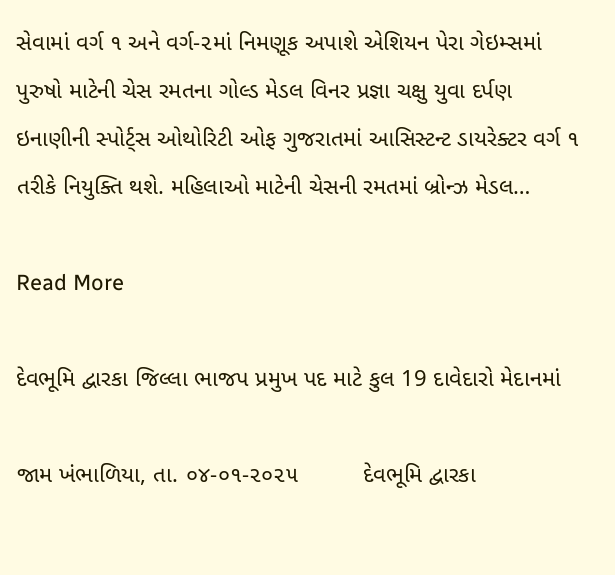સેવામાં વર્ગ ૧ અને વર્ગ-૨માં નિમણૂક અપાશે એશિયન પેરા ગેઇમ્સમાં પુરુષો માટેની ચેસ રમતના ગોલ્ડ મેડલ વિનર પ્રજ્ઞા ચક્ષુ યુવા દર્પણ ઇનાણીની સ્પોર્ટ્સ ઓથોરિટી ઓફ ગુજરાતમાં આસિસ્ટન્ટ ડાયરેક્ટર વર્ગ ૧ તરીકે નિયુક્તિ થશે. મહિલાઓ માટેની ચેસની રમતમાં બ્રોન્ઝ મેડલ…

Read More

દેવભૂમિ દ્વારકા જિલ્લા ભાજપ પ્રમુખ પદ માટે કુલ 19 દાવેદારો મેદાનમાં

જામ ખંભાળિયા, તા. ૦૪-૦૧-૨૦૨૫          દેવભૂમિ દ્વારકા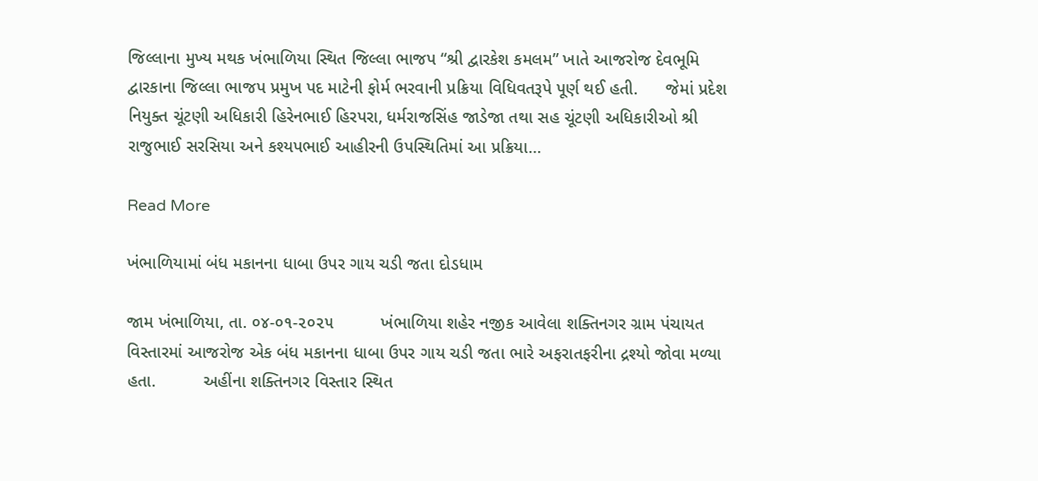જિલ્લાના મુખ્ય મથક ખંભાળિયા સ્થિત જિલ્લા ભાજપ “શ્રી દ્વારકેશ કમલમ” ખાતે આજરોજ દેવભૂમિ દ્વારકાના જિલ્લા ભાજપ પ્રમુખ પદ માટેની ફોર્મ ભરવાની પ્રક્રિયા વિધિવતરૂપે પૂર્ણ થઈ હતી.      જેમાં પ્રદેશ નિયુક્ત ચૂંટણી અધિકારી હિરેનભાઈ હિરપરા, ધર્મરાજસિંહ જાડેજા તથા સહ ચૂંટણી અધિકારીઓ શ્રી રાજુભાઈ સરસિયા અને કશ્યપભાઈ આહીરની ઉપસ્થિતિમાં આ પ્રક્રિયા…

Read More

ખંભાળિયામાં બંધ મકાનના ધાબા ઉપર ગાય ચડી જતા દોડધામ

જામ ખંભાળિયા, તા. ૦૪-૦૧-૨૦૨૫          ખંભાળિયા શહેર નજીક આવેલા શક્તિનગર ગ્રામ પંચાયત વિસ્તારમાં આજરોજ એક બંધ મકાનના ધાબા ઉપર ગાય ચડી જતા ભારે અફરાતફરીના દ્રશ્યો જોવા મળ્યા હતા.          અહીંના શક્તિનગર વિસ્તાર સ્થિત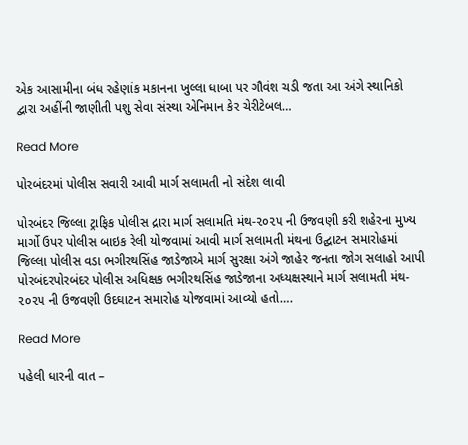એક આસામીના બંધ રહેણાંક મકાનના ખુલ્લા ધાબા પર ગૌવંશ ચડી જતા આ અંગે સ્થાનિકો દ્વારા અહીંની જાણીતી પશુ સેવા સંસ્થા એનિમાન કેર ચેરીટેબલ…

Read More

પોરબંદરમાં પોલીસ સવારી આવી માર્ગ સલામતી નો સંદેશ લાવી

પોરબંદર જિલ્લા ટ્રાફિક પોલીસ દ્રારા માર્ગ સલામતિ મંથ-૨૦૨૫ ની ઉજવણી કરી શહેરના મુખ્ય માર્ગો ઉપર પોલીસ બાઇક રેલી યોજવામાં આવી માર્ગ સલામતી મંથના ઉદ્ઘાટન સમારોહમાં જિલ્લા પોલીસ વડા ભગીરથસિંહ જાડેજાએ માર્ગ સુરક્ષા અંગે જાહેર જનતા જોગ સલાહો આપી પોરબંદરપોરબંદર પોલીસ અધિક્ષક ભગીરથસિંહ જાડેજાના અધ્યક્ષસ્થાને માર્ગ સલામતી મંથ- ૨૦૨૫ ની ઉજવણી ઉદઘાટન સમારોહ યોજવામાં આવ્યો હતો….

Read More

પહેલી ધારની વાત –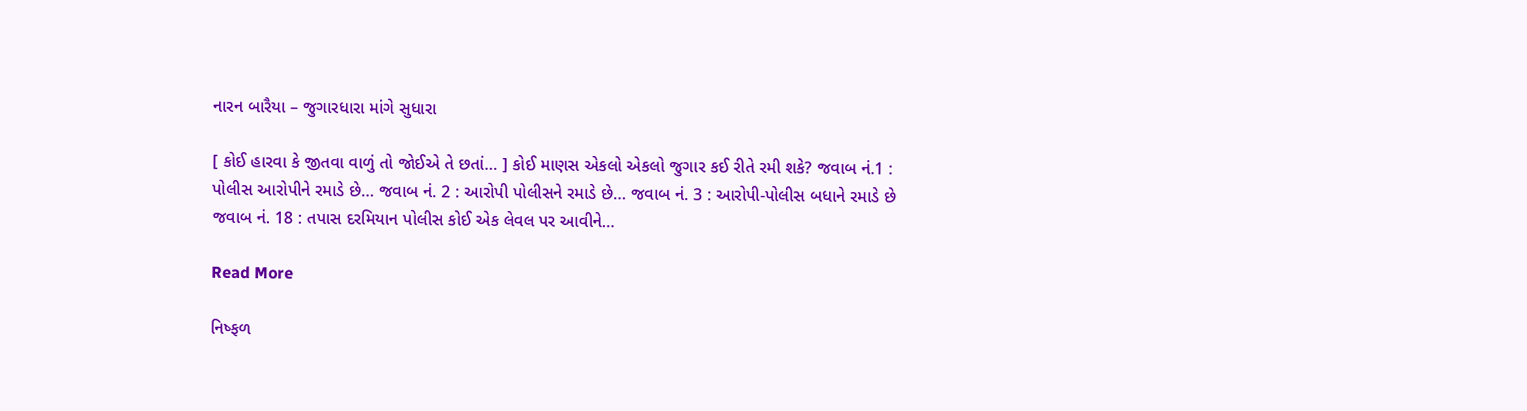નારન બારૈયા – જુગારધારા માંગે સુધારા

[ કોઈ હારવા કે જીતવા વાળું તો જોઈએ તે છતાં… ] કોઈ માણસ એકલો એકલો જુગાર કઈ રીતે રમી શકે? જવાબ નં.1 : પોલીસ આરોપીને રમાડે છે… જવાબ નં. 2 : આરોપી પોલીસને રમાડે છે… જવાબ નં. 3 : આરોપી-પોલીસ બધાને રમાડે છે જવાબ નં. 18 : તપાસ દરમિયાન પોલીસ કોઈ એક લેવલ પર આવીને…

Read More

નિષ્ફળ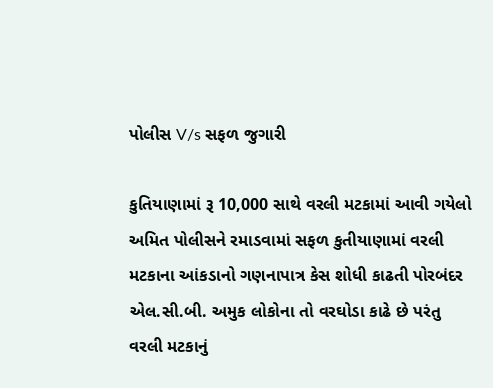પોલીસ V/s સફળ જુગારી

કુતિયાણામાં રૂ 10,000 સાથે વરલી મટકામાં આવી ગયેલો અમિત પોલીસને રમાડવામાં સફળ કુતીયાણામાં વરલી મટકાના આંકડાનો ગણનાપાત્ર કેસ શોધી કાઢતી પોરબંદર એલ.સી.બી. અમુક લોકોના તો વરઘોડા કાઢે છે પરંતુ વરલી મટકાનું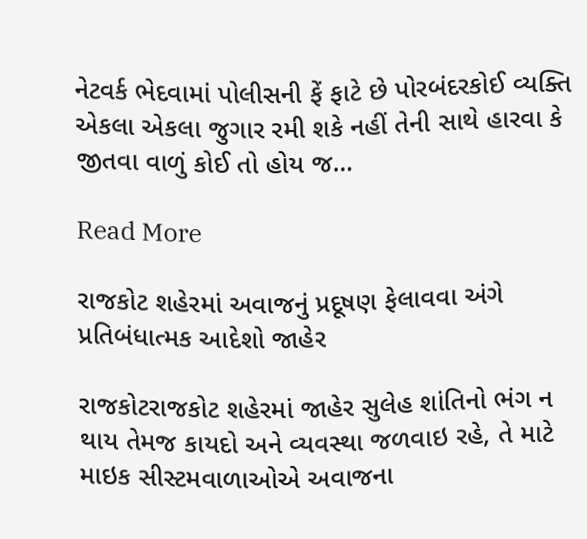નેટવર્ક ભેદવામાં પોલીસની ફેં ફાટે છે પોરબંદરકોઈ વ્યક્તિ એકલા એકલા જુગાર રમી શકે નહીં તેની સાથે હારવા કે જીતવા વાળું કોઈ તો હોય જ…

Read More

રાજકોટ શહેરમાં અવાજનું પ્રદૂષણ ફેલાવવા અંગે પ્રતિબંધાત્મક આદેશો જાહેર

રાજકોટરાજકોટ શહેરમાં જાહેર સુલેહ શાંતિનો ભંગ ન થાય તેમજ કાયદો અને વ્યવસ્થા જળવાઇ રહે, તે માટે માઇક સીસ્‍ટમવાળાઓએ અવાજના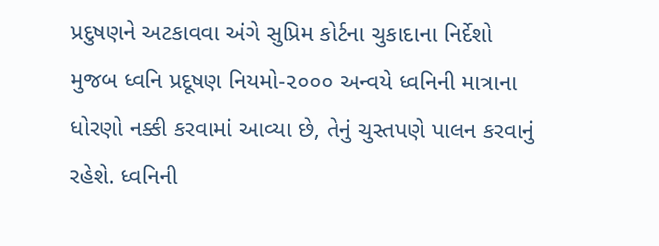પ્રદુષણને અટકાવવા અંગે સુપ્રિમ કોર્ટના ચુકાદાના નિર્દેશો મુજબ ધ્‍વનિ પ્રદૂષણ નિયમો-૨૦૦૦ અન્‍વયે ધ્‍વનિની માત્રાના ધોરણો નક્કી કરવામાં આવ્યા છે, તેનું ચુસ્‍તપણે પાલન કરવાનું રહેશે. ધ્વનિની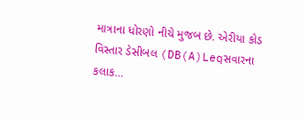માત્રાના ધોરણો નીચે મુજબ છે. એરીયા કોડ વિસ્‍તાર ડેસીબલ (DB(A)Leqસવારના કલાક…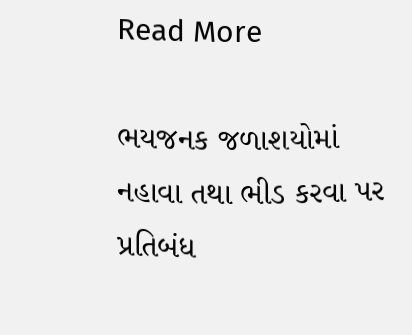Read More

ભયજનક જળાશયોમાં નહાવા તથા ભીડ કરવા પર પ્રતિબંધ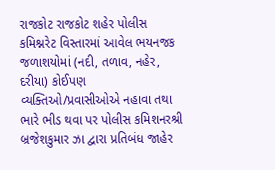રાજકોટ રાજકોટ શહેર પોલીસ કમિશ્નરેટ વિસ્તારમાં આવેલ ભયનજક જળાશયોમાં (નદી, તળાવ, નહેર, દરીયા) કોઈપણ વ્યક્તિઓ/પ્રવાસીઓએ નહાવા તથા ભારે ભીડ થવા પર પોલીસ કમિશનરશ્રી બ્રજેશકુમાર ઝા દ્વારા પ્રતિબંધ જાહેર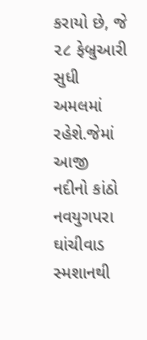કરાયો છે, જે ૨૮ ફેબ્રુઆરી સુધી અમલમાં રહેશે.જેમાં આજી નદીનો કાંઠો નવયુગપરા ઘાંચીવાડ સ્મશાનથી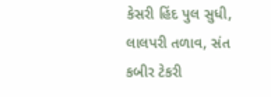કેસરી હિંદ પુલ સુધી, લાલપરી તળાવ, સંત કબીર ટેકરી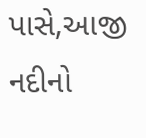પાસે,આજી નદીનો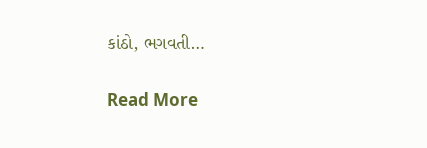કાંઠો, ભગવતી…

Read More